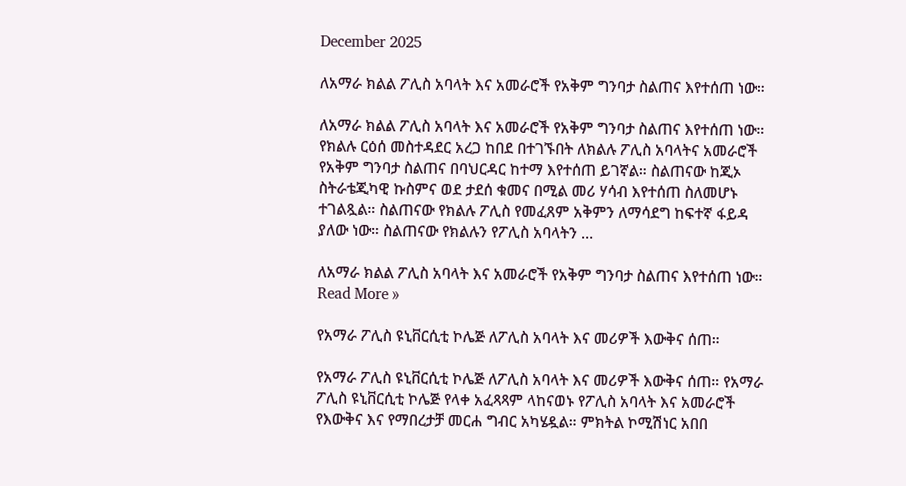December 2025

ለአማራ ክልል ፖሊስ አባላት እና አመራሮች የአቅም ግንባታ ስልጠና እየተሰጠ ነው።

ለአማራ ክልል ፖሊስ አባላት እና አመራሮች የአቅም ግንባታ ስልጠና እየተሰጠ ነው። የክልሉ ርዕሰ መስተዳደር አረጋ ከበደ በተገኙበት ለክልሉ ፖሊስ አባላትና አመራሮች የአቅም ግንባታ ስልጠና በባህርዳር ከተማ እየተሰጠ ይገኛል። ስልጠናው ከጂኦ ስትራቴጂካዊ ኩስምና ወደ ታደሰ ቁመና በሚል መሪ ሃሳብ እየተሰጠ ስለመሆኑ ተገልጿል። ስልጠናው የክልሉ ፖሊስ የመፈጸም አቅምን ለማሳደግ ከፍተኛ ፋይዳ ያለው ነው። ስልጠናው የክልሉን የፖሊስ አባላትን …

ለአማራ ክልል ፖሊስ አባላት እና አመራሮች የአቅም ግንባታ ስልጠና እየተሰጠ ነው። Read More »

የአማራ ፖሊስ ዩኒቨርሲቲ ኮሌጅ ለፖሊስ አባላት እና መሪዎች እውቅና ሰጠ።

የአማራ ፖሊስ ዩኒቨርሲቲ ኮሌጅ ለፖሊስ አባላት እና መሪዎች እውቅና ሰጠ። የአማራ ፖሊስ ዩኒቨርሲቲ ኮሌጅ የላቀ አፈጻጻም ላከናወኑ የፖሊስ አባላት እና አመራሮች የእውቅና እና የማበረታቻ መርሐ ግብር አካሄዷል። ምክትል ኮሚሽነር አበበ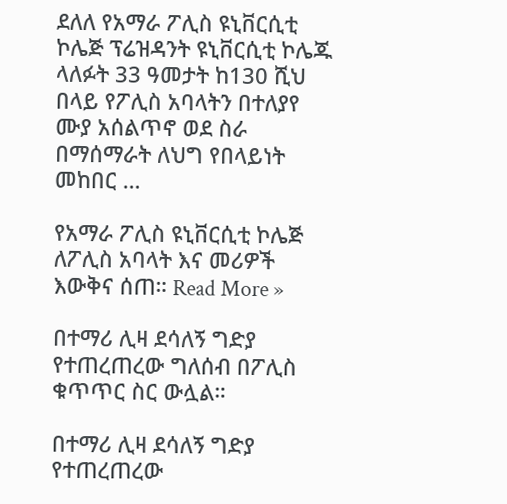ደለለ የአማራ ፖሊስ ዩኒቨርሲቲ ኮሌጅ ፕሬዝዳንት ዩኒቨርሲቲ ኮሌጁ ላለፉት 33 ዓመታት ከ130 ሺህ በላይ የፖሊስ አባላትን በተለያየ ሙያ አሰልጥኖ ወደ ስራ በማሰማራት ለህግ የበላይነት መከበር …

የአማራ ፖሊስ ዩኒቨርሲቲ ኮሌጅ ለፖሊስ አባላት እና መሪዎች እውቅና ሰጠ። Read More »

በተማሪ ሊዛ ደሳለኝ ግድያ የተጠረጠረው ግለሰብ በፖሊስ ቁጥጥር ስር ውሏል።

በተማሪ ሊዛ ደሳለኝ ግድያ የተጠረጠረው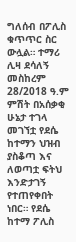ግለሰብ በፖሊስ ቁጥጥር ስር ውሏል። ተማሪ ሊዛ ደሳለኝ መስከረም 28/2018 ዓ.ም ምሽት በአሰቃቂ ሁኔታ ተገላ መገኘቷ የደሴ ከተማን ህዝብ ያስቆጣ እና ለወጣቷ ፍትህ እንድታገኝ የተጠየቀበት ነበር። የደሴ ከተማ ፖሊስ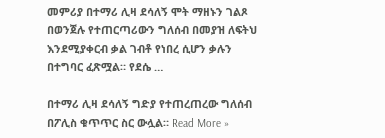መምሪያ በተማሪ ሊዛ ደሳለኝ ሞት ማዘኑን ገልጾ በወንጀሉ የተጠርጣሪውን ግለሰብ በመያዝ ለፍትህ እንደሚያቀርብ ቃል ገብቶ የነበረ ሲሆን ቃሉን በተግባር ፈጽሟል። የደሴ …

በተማሪ ሊዛ ደሳለኝ ግድያ የተጠረጠረው ግለሰብ በፖሊስ ቁጥጥር ስር ውሏል። Read More »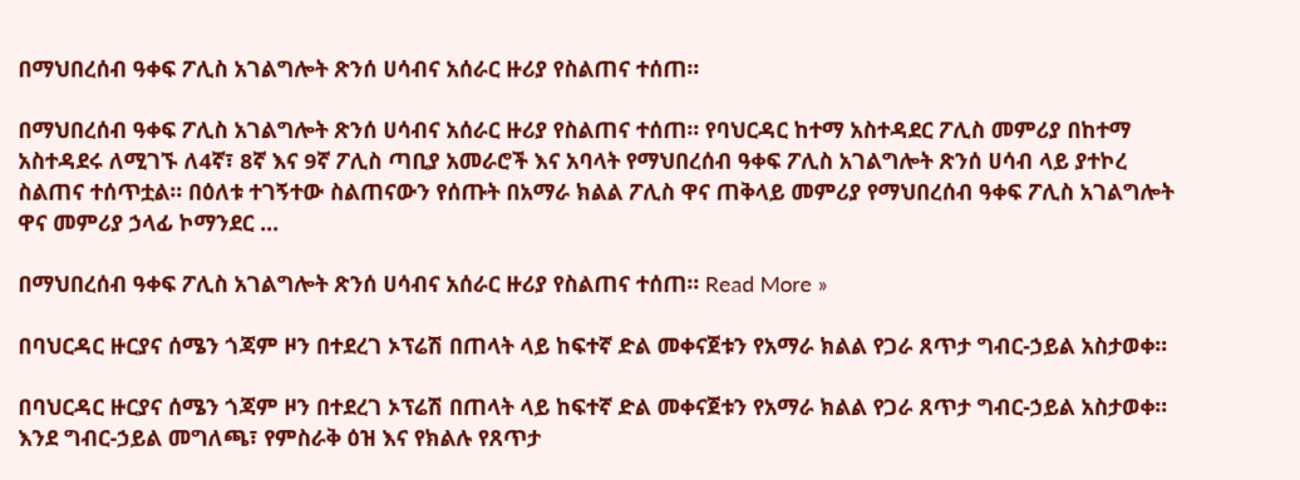በማህበረሰብ ዓቀፍ ፖሊስ አገልግሎት ጽንሰ ሀሳብና አሰራር ዙሪያ የስልጠና ተሰጠ።

በማህበረሰብ ዓቀፍ ፖሊስ አገልግሎት ጽንሰ ሀሳብና አሰራር ዙሪያ የስልጠና ተሰጠ። የባህርዳር ከተማ አስተዳደር ፖሊስ መምሪያ በከተማ አስተዳደሩ ለሚገኙ ለ4ኛ፣ 8ኛ እና 9ኛ ፖሊስ ጣቢያ አመራሮች እና አባላት የማህበረሰብ ዓቀፍ ፖሊስ አገልግሎት ጽንሰ ሀሳብ ላይ ያተኮረ ስልጠና ተሰጥቷል። በዕለቱ ተገኝተው ስልጠናውን የሰጡት በአማራ ክልል ፖሊስ ዋና ጠቅላይ መምሪያ የማህበረሰብ ዓቀፍ ፖሊስ አገልግሎት ዋና መምሪያ ኃላፊ ኮማንደር …

በማህበረሰብ ዓቀፍ ፖሊስ አገልግሎት ጽንሰ ሀሳብና አሰራር ዙሪያ የስልጠና ተሰጠ። Read More »

በባህርዳር ዙርያና ሰሜን ጎጃም ዞን በተደረገ ኦፕሬሽ በጠላት ላይ ከፍተኛ ድል መቀናጀቱን የአማራ ክልል የጋራ ጸጥታ ግብር-ኃይል አስታወቀ።

በባህርዳር ዙርያና ሰሜን ጎጃም ዞን በተደረገ ኦፕሬሽ በጠላት ላይ ከፍተኛ ድል መቀናጀቱን የአማራ ክልል የጋራ ጸጥታ ግብር-ኃይል አስታወቀ። እንደ ግብር-ኃይል መግለጫ፣ የምስራቅ ዕዝ እና የክልሉ የጸጥታ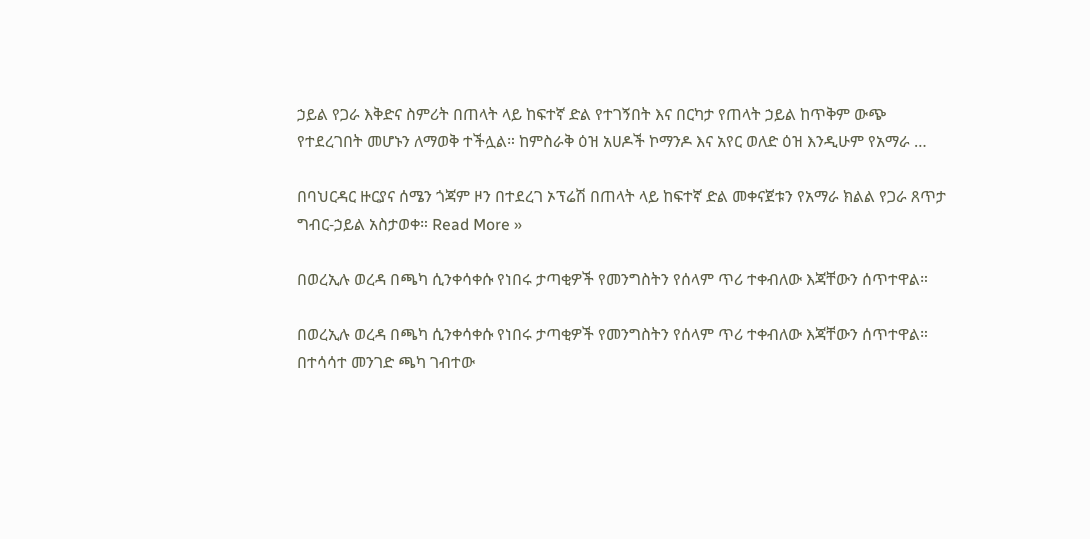ኃይል የጋራ እቅድና ስምሪት በጠላት ላይ ከፍተኛ ድል የተገኝበት እና በርካታ የጠላት ኃይል ከጥቅም ውጭ የተደረገበት መሆኑን ለማወቅ ተችሏል። ከምስራቅ ዕዝ አሀዶች ኮማንዶ እና አየር ወለድ ዕዝ እንዲሁም የአማራ …

በባህርዳር ዙርያና ሰሜን ጎጃም ዞን በተደረገ ኦፕሬሽ በጠላት ላይ ከፍተኛ ድል መቀናጀቱን የአማራ ክልል የጋራ ጸጥታ ግብር-ኃይል አስታወቀ። Read More »

በወረኢሉ ወረዳ በጫካ ሲንቀሳቀሱ የነበሩ ታጣቂዎች የመንግስትን የሰላም ጥሪ ተቀብለው እጃቸውን ሰጥተዋል።

በወረኢሉ ወረዳ በጫካ ሲንቀሳቀሱ የነበሩ ታጣቂዎች የመንግስትን የሰላም ጥሪ ተቀብለው እጃቸውን ሰጥተዋል። በተሳሳተ መንገድ ጫካ ገብተው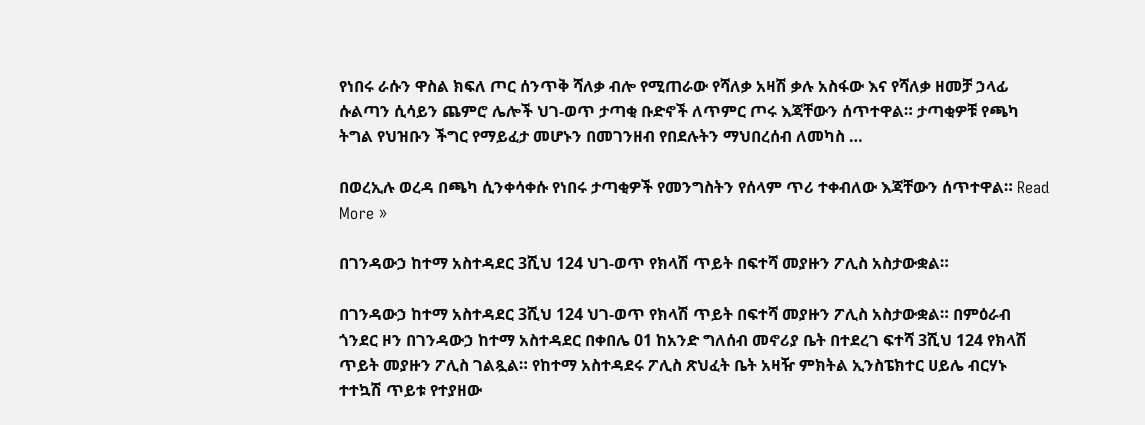የነበሩ ራሱን ዋስል ክፍለ ጦር ሰንጥቅ ሻለቃ ብሎ የሚጠራው የሻለቃ አዛሽ ቃሉ አስፋው እና የሻለቃ ዘመቻ ኃላፊ ሱልጣን ሲሳይን ጨምሮ ሌሎች ህገ-ወጥ ታጣቂ ቡድኖች ለጥምር ጦሩ እጃቸውን ሰጥተዋል። ታጣቂዎቹ የጫካ ትግል የህዝቡን ችግር የማይፈታ መሆኑን በመገንዘብ የበደሉትን ማህበረሰብ ለመካስ …

በወረኢሉ ወረዳ በጫካ ሲንቀሳቀሱ የነበሩ ታጣቂዎች የመንግስትን የሰላም ጥሪ ተቀብለው እጃቸውን ሰጥተዋል። Read More »

በገንዳውኃ ከተማ አስተዳደር 3ሺህ 124 ህገ-ወጥ የክላሽ ጥይት በፍተሻ መያዙን ፖሊስ አስታውቋል።

በገንዳውኃ ከተማ አስተዳደር 3ሺህ 124 ህገ-ወጥ የክላሽ ጥይት በፍተሻ መያዙን ፖሊስ አስታውቋል። በምዕራብ ጎንደር ዞን በገንዳውኃ ከተማ አስተዳደር በቀበሌ 01 ከአንድ ግለሰብ መኖሪያ ቤት በተደረገ ፍተሻ 3ሺህ 124 የክላሽ ጥይት መያዙን ፖሊስ ገልጿል። የከተማ አስተዳደሩ ፖሊስ ጽህፈት ቤት አዛዥ ምክትል ኢንስፔክተር ሀይሌ ብርሃኑ ተተኳሽ ጥይቱ የተያዘው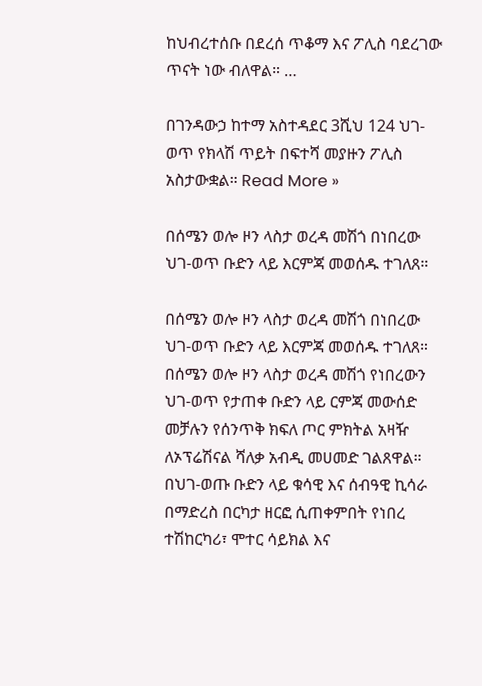ከህብረተሰቡ በደረሰ ጥቆማ እና ፖሊስ ባደረገው ጥናት ነው ብለዋል። …

በገንዳውኃ ከተማ አስተዳደር 3ሺህ 124 ህገ-ወጥ የክላሽ ጥይት በፍተሻ መያዙን ፖሊስ አስታውቋል። Read More »

በሰሜን ወሎ ዞን ላስታ ወረዳ መሽጎ በነበረው ህገ-ወጥ ቡድን ላይ እርምጃ መወሰዱ ተገለጸ።

በሰሜን ወሎ ዞን ላስታ ወረዳ መሽጎ በነበረው ህገ-ወጥ ቡድን ላይ እርምጃ መወሰዱ ተገለጸ። በሰሜን ወሎ ዞን ላስታ ወረዳ መሽጎ የነበረውን ህገ-ወጥ የታጠቀ ቡድን ላይ ርምጃ መውሰድ መቻሉን የሰንጥቅ ክፍለ ጦር ምክትል አዛዥ ለኦፕሬሽናል ሻለቃ አብዲ መሀመድ ገልጸዋል። በህገ-ወጡ ቡድን ላይ ቁሳዊ እና ሰብዓዊ ኪሳራ በማድረስ በርካታ ዘርፎ ሲጠቀምበት የነበረ ተሽከርካሪ፣ ሞተር ሳይክል እና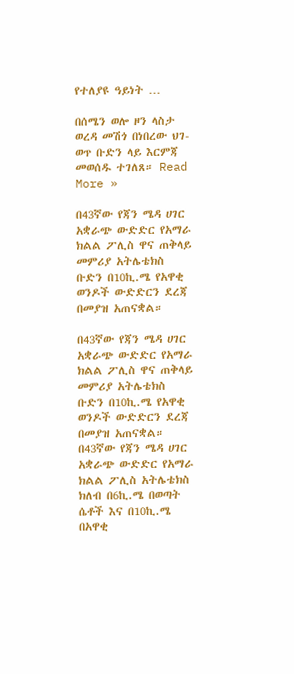የተለያዩ ዓይነት …

በሰሜን ወሎ ዞን ላስታ ወረዳ መሽጎ በነበረው ህገ-ወጥ ቡድን ላይ እርምጃ መወሰዱ ተገለጸ። Read More »

በ43ኛው የጃን ሜዳ ሀገር አቋራጭ ውድድር የአማራ ክልል ፖሊስ ዋና ጠቅላይ መምሪያ አትሌቴክስ ቡድን በ10ኪ.ሜ የአዋቂ ወንዶች ውድድርን ደረጃ በመያዝ አጠናቋል።

በ43ኛው የጃን ሜዳ ሀገር አቋራጭ ውድድር የአማራ ክልል ፖሊስ ዋና ጠቅላይ መምሪያ አትሌቴክስ ቡድን በ10ኪ.ሜ የአዋቂ ወንዶች ውድድርን ደረጃ በመያዝ አጠናቋል። በ43ኛው የጃን ሜዳ ሀገር አቋራጭ ውድድር የአማራ ክልል ፖሊስ አትሌቴክስ ክለብ በ6ኪ.ሜ በወጣት ሴቶች እና በ10ኪ.ሜ በአዋቂ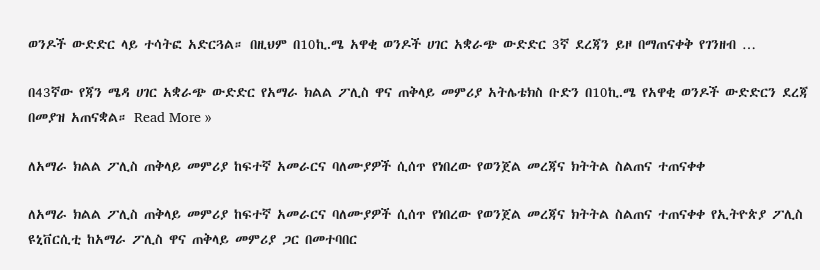ወንዶች ውድድር ላይ ተሳትፎ አድርጓል። በዚህም በ10ኪ.ሜ አዋቂ ወንዶች ሀገር አቋራጭ ውድድር 3ኛ ደረጃን ይዞ በማጠናቀቅ የገንዘብ …

በ43ኛው የጃን ሜዳ ሀገር አቋራጭ ውድድር የአማራ ክልል ፖሊስ ዋና ጠቅላይ መምሪያ አትሌቴክስ ቡድን በ10ኪ.ሜ የአዋቂ ወንዶች ውድድርን ደረጃ በመያዝ አጠናቋል። Read More »

ለአማራ ክልል ፖሊስ ጠቅላይ መምሪያ ከፍተኛ አመራርና ባለሙያዎች ሲሰጥ የነበረው የወንጀል መረጃና ክትትል ስልጠና ተጠናቀቀ

ለአማራ ክልል ፖሊስ ጠቅላይ መምሪያ ከፍተኛ አመራርና ባለሙያዎች ሲሰጥ የነበረው የወንጀል መረጃና ክትትል ስልጠና ተጠናቀቀ የኢትዮጵያ ፖሊስ ዩኒቨርሲቲ ከአማራ ፖሊስ ዋና ጠቅላይ መምሪያ ጋር በመተባበር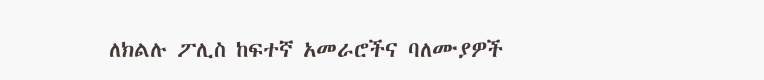ለክልሉ ፖሊስ ከፍተኛ አመራሮችና ባለሙያዎች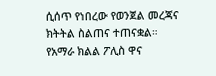ሲሰጥ የነበረው የወንጀል መረጃና ክትትል ስልጠና ተጠናቋል። የአማራ ክልል ፖሊስ ዋና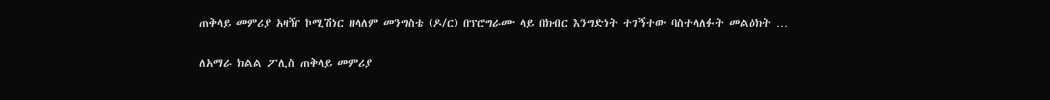ጠቅላይ መምሪያ አዛዥ ኮሚሽነር ዘላለም መንግስቴ (ዶ/ር) በፕሮግራሙ ላይ በክብር እንግድነት ተገኝተው ባስተላለፉት መልዕክት …

ለአማራ ክልል ፖሊስ ጠቅላይ መምሪያ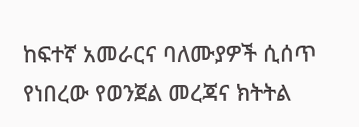ከፍተኛ አመራርና ባለሙያዎች ሲሰጥ የነበረው የወንጀል መረጃና ክትትል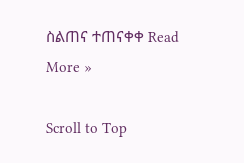ስልጠና ተጠናቀቀ Read More »

Scroll to Top